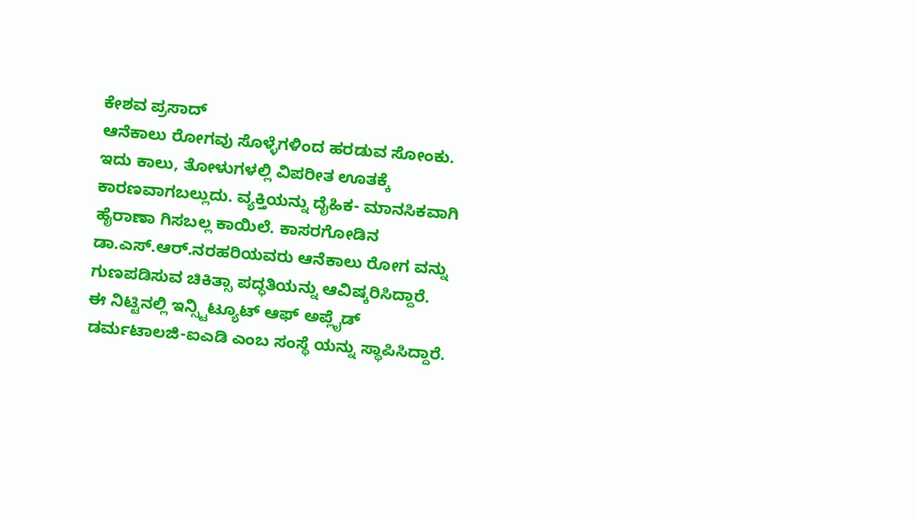ಕೇಶವ ಪ್ರಸಾದ್
ಆನೆಕಾಲು ರೋಗವು ಸೊಳ್ಳೆಗಳಿಂದ ಹರಡುವ ಸೋಂಕು. ಇದು ಕಾಲು, ತೋಳುಗಳಲ್ಲಿ ವಿಪರೀತ ಊತಕ್ಕೆ ಕಾರಣವಾಗಬಲ್ಲುದು. ವ್ಯಕ್ತಿಯನ್ನು ದೈಹಿಕ- ಮಾನಸಿಕವಾಗಿ ಹೈರಾಣಾ ಗಿಸಬಲ್ಲ ಕಾಯಿಲೆ. ಕಾಸರಗೋಡಿನ ಡಾ.ಎಸ್.ಆರ್.ನರಹರಿಯವರು ಆನೆಕಾಲು ರೋಗ ವನ್ನು ಗುಣಪಡಿಸುವ ಚಿಕಿತ್ಸಾ ಪದ್ಧತಿಯನ್ನು ಆವಿಷ್ಕರಿಸಿದ್ದಾರೆ.
ಈ ನಿಟ್ಟಿನಲ್ಲಿ ಇನ್ಸ್ಟಿಟ್ಯೂಟ್ ಆಫ್ ಅಪ್ಲೈಡ್ ಡರ್ಮಟಾಲಜಿ-ಐಎಡಿ ಎಂಬ ಸಂಸ್ಥೆ ಯನ್ನು ಸ್ಥಾಪಿಸಿದ್ದಾರೆ.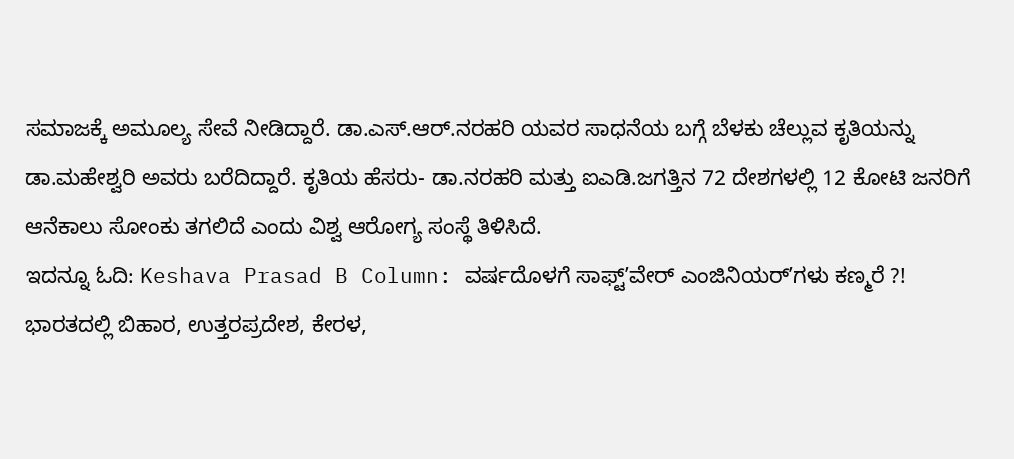ಸಮಾಜಕ್ಕೆ ಅಮೂಲ್ಯ ಸೇವೆ ನೀಡಿದ್ದಾರೆ. ಡಾ.ಎಸ್.ಆರ್.ನರಹರಿ ಯವರ ಸಾಧನೆಯ ಬಗ್ಗೆ ಬೆಳಕು ಚೆಲ್ಲುವ ಕೃತಿಯನ್ನು ಡಾ.ಮಹೇಶ್ವರಿ ಅವರು ಬರೆದಿದ್ದಾರೆ. ಕೃತಿಯ ಹೆಸರು- ಡಾ.ನರಹರಿ ಮತ್ತು ಐಎಡಿ.ಜಗತ್ತಿನ 72 ದೇಶಗಳಲ್ಲಿ 12 ಕೋಟಿ ಜನರಿಗೆ ಆನೆಕಾಲು ಸೋಂಕು ತಗಲಿದೆ ಎಂದು ವಿಶ್ವ ಆರೋಗ್ಯ ಸಂಸ್ಥೆ ತಿಳಿಸಿದೆ.
ಇದನ್ನೂ ಓದಿ: Keshava Prasad B Column: ವರ್ಷದೊಳಗೆ ಸಾಫ್ಟ್ʼವೇರ್ ಎಂಜಿನಿಯರ್ʼಗಳು ಕಣ್ಮರೆ ?!
ಭಾರತದಲ್ಲಿ ಬಿಹಾರ, ಉತ್ತರಪ್ರದೇಶ, ಕೇರಳ,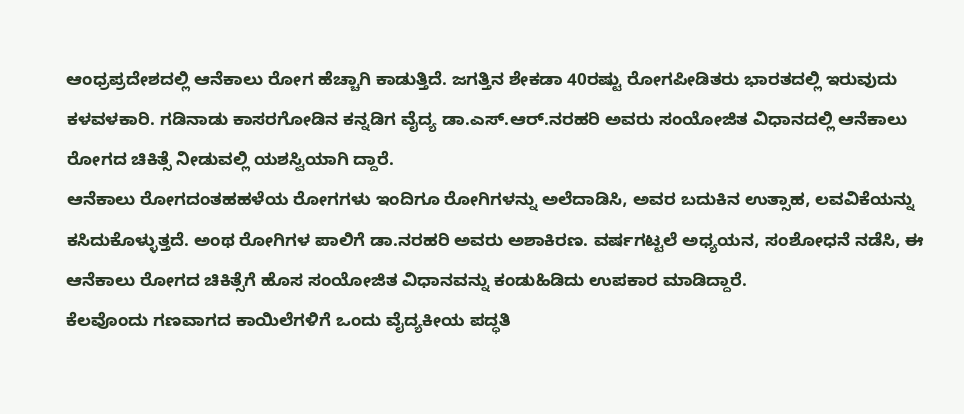ಆಂಧ್ರಪ್ರದೇಶದಲ್ಲಿ ಆನೆಕಾಲು ರೋಗ ಹೆಚ್ಚಾಗಿ ಕಾಡುತ್ತಿದೆ. ಜಗತ್ತಿನ ಶೇಕಡಾ 40ರಷ್ಟು ರೋಗಪೀಡಿತರು ಭಾರತದಲ್ಲಿ ಇರುವುದು ಕಳವಳಕಾರಿ. ಗಡಿನಾಡು ಕಾಸರಗೋಡಿನ ಕನ್ನಡಿಗ ವೈದ್ಯ ಡಾ.ಎಸ್.ಆರ್.ನರಹರಿ ಅವರು ಸಂಯೋಜಿತ ವಿಧಾನದಲ್ಲಿ ಆನೆಕಾಲು ರೋಗದ ಚಿಕಿತ್ಸೆ ನೀಡುವಲ್ಲಿ ಯಶಸ್ವಿಯಾಗಿ ದ್ದಾರೆ.
ಆನೆಕಾಲು ರೋಗದಂತಹಹಳೆಯ ರೋಗಗಳು ಇಂದಿಗೂ ರೋಗಿಗಳನ್ನು ಅಲೆದಾಡಿಸಿ, ಅವರ ಬದುಕಿನ ಉತ್ಸಾಹ, ಲವವಿಕೆಯನ್ನು ಕಸಿದುಕೊಳ್ಳುತ್ತದೆ. ಅಂಥ ರೋಗಿಗಳ ಪಾಲಿಗೆ ಡಾ.ನರಹರಿ ಅವರು ಅಶಾಕಿರಣ. ವರ್ಷಗಟ್ಟಲೆ ಅಧ್ಯಯನ, ಸಂಶೋಧನೆ ನಡೆಸಿ, ಈ ಆನೆಕಾಲು ರೋಗದ ಚಿಕಿತ್ಸೆಗೆ ಹೊಸ ಸಂಯೋಜಿತ ವಿಧಾನವನ್ನು ಕಂಡುಹಿಡಿದು ಉಪಕಾರ ಮಾಡಿದ್ದಾರೆ.
ಕೆಲವೊಂದು ಗಣವಾಗದ ಕಾಯಿಲೆಗಳಿಗೆ ಒಂದು ವೈದ್ಯಕೀಯ ಪದ್ಧತಿ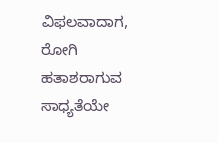ವಿಫಲವಾದಾಗ, ರೋಗಿ ಹತಾಶರಾಗುವ ಸಾಧ್ಯತೆಯೇ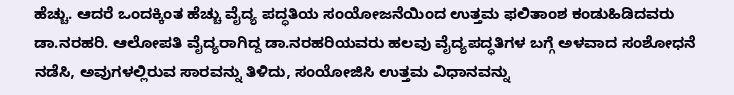ಹೆಚ್ಚು. ಆದರೆ ಒಂದಕ್ಕಿಂತ ಹೆಚ್ಚು ವೈದ್ಯ ಪದ್ಧತಿಯ ಸಂಯೋಜನೆಯಿಂದ ಉತ್ತಮ ಫಲಿತಾಂಶ ಕಂಡುಹಿಡಿದವರು ಡಾ.ನರಹರಿ. ಆಲೋಪತಿ ವೈದ್ಯರಾಗಿದ್ದ ಡಾ.ನರಹರಿಯವರು ಹಲವು ವೈದ್ಯಪದ್ಧತಿಗಳ ಬಗ್ಗೆ ಅಳವಾದ ಸಂಶೋಧನೆ ನಡೆಸಿ, ಅವುಗಳಲ್ಲಿರುವ ಸಾರವನ್ನು ತಿಳಿದು, ಸಂಯೋಜಿಸಿ ಉತ್ತಮ ವಿಧಾನವನ್ನು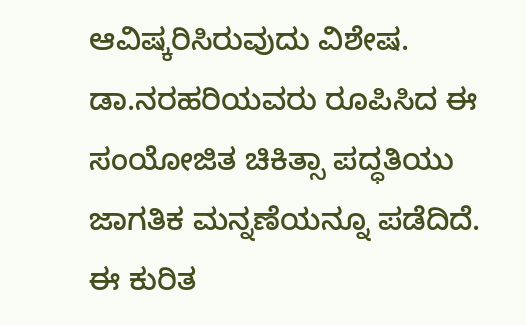ಆವಿಷ್ಕರಿಸಿರುವುದು ವಿಶೇಷ. ಡಾ.ನರಹರಿಯವರು ರೂಪಿಸಿದ ಈ ಸಂಯೋಜಿತ ಚಿಕಿತ್ಸಾ ಪದ್ಧತಿಯು ಜಾಗತಿಕ ಮನ್ನಣೆಯನ್ನೂ ಪಡೆದಿದೆ. ಈ ಕುರಿತ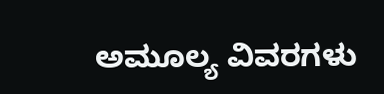ಅಮೂಲ್ಯ ವಿವರಗಳು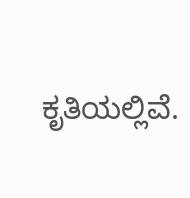ಕೃತಿಯಲ್ಲಿವೆ.